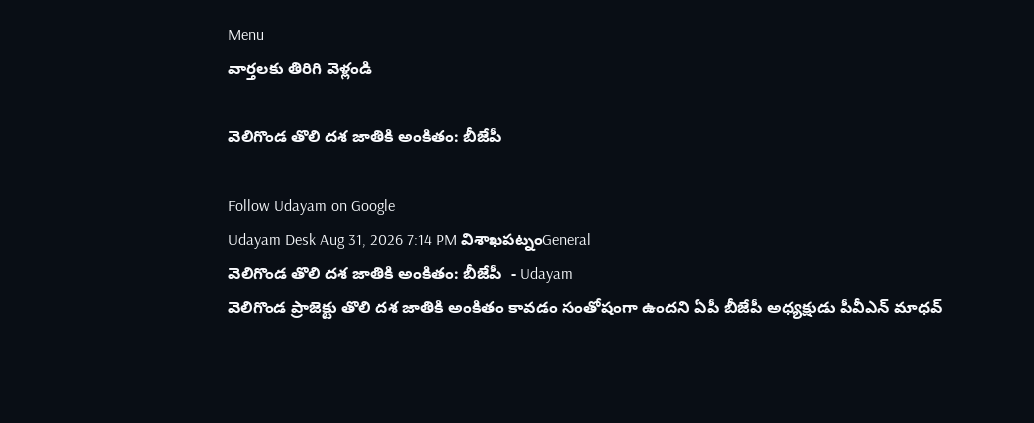Menu
వార్తలకు తిరిగి వెళ్లండి

వెలిగొండ తొలి దశ జాతికి అంకితం: బీజేపీ

Follow Udayam on Google
Udayam Desk Aug 31, 2026 7:14 PM విశాఖపట్నంGeneral
వెలిగొండ తొలి దశ జాతికి అంకితం: బీజేపీ  - Udayam
వెలిగొండ ప్రాజెక్టు తొలి దశ జాతికి అంకితం కావడం సంతోషంగా ఉందని ఏపీ బీజేపీ అధ్యక్షుడు పీవీఎన్‌ మాధవ్‌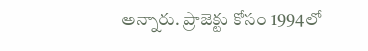అన్నారు. ప్రాజెక్టు కోసం 1994లో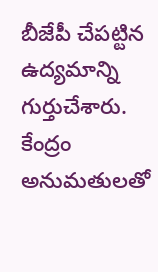బీజేపీ చేపట్టిన ఉద్యమాన్ని గుర్తుచేశారు. కేంద్రం అనుమతులతో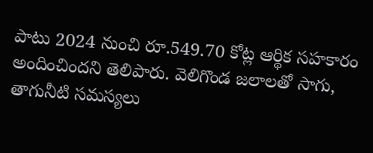పాటు 2024 నుంచి రూ.549.70 కోట్ల ఆర్థిక సహకారం అందించిందని తెలిపారు. వెలిగొండ జలాలతో సాగు, తాగునీటి సమస్యలు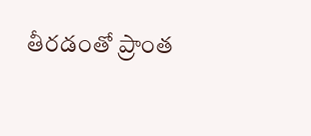తీరడంతో ప్రాంత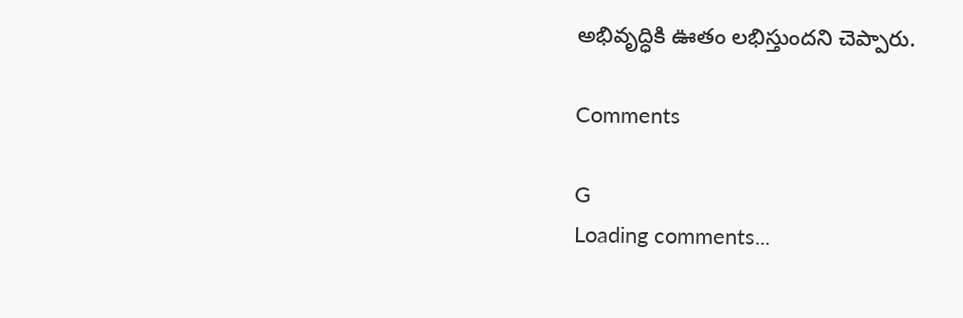అభివృద్ధికి ఊతం లభిస్తుందని చెప్పారు.

Comments

G
Loading comments...